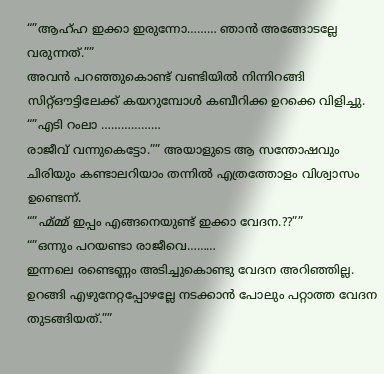“”ആഹ്ഹ ഇക്കാ ഇരുന്നോ……… ഞാൻ അങ്ങോടല്ലേ വരുന്നത്.””
അവൻ പറഞ്ഞുകൊണ്ട് വണ്ടിയിൽ നിന്നിറങ്ങി സിറ്റ്ഔട്ടിലേക്ക് കയറുമ്പോൾ കബീറിക്ക ഉറക്കെ വിളിച്ചു.
“”എടി റംലാ ………………
രാജീവ് വന്നുകെട്ടോ.”” അയാളുടെ ആ സന്തോഷവും ചിരിയും കണ്ടാലറിയാം തന്നിൽ എത്രത്തോളം വിശ്വാസം ഉണ്ടെന്ന്.
“”ഹ്മ്മ്മ് ഇപ്പം എങ്ങനെയുണ്ട് ഇക്കാ വേദന.??””
“”ഒന്നും പറയണ്ടാ രാജീവെ………
ഇന്നലെ രണ്ടെണ്ണം അടിച്ചുകൊണ്ടു വേദന അറിഞ്ഞില്ല.
ഉറങ്ങി എഴുനേറ്റപ്പോഴല്ലേ നടക്കാൻ പോലും പറ്റാത്ത വേദന തുടങ്ങിയത്.””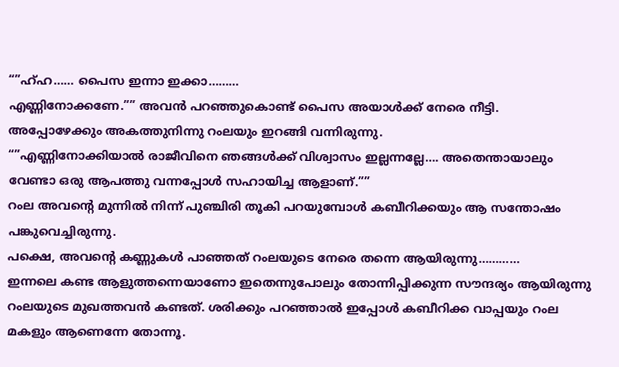“”ഹ്ഹ…… പൈസ ഇന്നാ ഇക്കാ………
എണ്ണിനോക്കണേ.”” അവൻ പറഞ്ഞുകൊണ്ട് പൈസ അയാൾക്ക് നേരെ നീട്ടി.
അപ്പോഴേക്കും അകത്തുനിന്നു റംലയും ഇറങ്ങി വന്നിരുന്നു.
“”എണ്ണിനോക്കിയാൽ രാജീവിനെ ഞങ്ങൾക്ക് വിശ്വാസം ഇല്ലന്നല്ലേ…. അതെന്തായാലും വേണ്ടാ ഒരു ആപത്തു വന്നപ്പോൾ സഹായിച്ച ആളാണ്.””
റംല അവന്റെ മുന്നിൽ നിന്ന് പുഞ്ചിരി തൂകി പറയുമ്പോൾ കബീറിക്കയും ആ സന്തോഷം പങ്കുവെച്ചിരുന്നു.
പക്ഷെ, അവന്റെ കണ്ണുകൾ പാഞ്ഞത് റംലയുടെ നേരെ തന്നെ ആയിരുന്നു…………
ഇന്നലെ കണ്ട ആളുത്തന്നെയാണോ ഇതെന്നുപോലും തോന്നിപ്പിക്കുന്ന സൗന്ദര്യം ആയിരുന്നു റംലയുടെ മുഖത്തവൻ കണ്ടത്. ശരിക്കും പറഞ്ഞാൽ ഇപ്പോൾ കബീറിക്ക വാപ്പയും റംല മകളും ആണെന്നേ തോന്നൂ.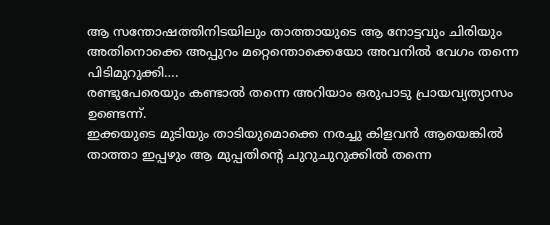ആ സന്തോഷത്തിനിടയിലും താത്തായുടെ ആ നോട്ടവും ചിരിയും അതിനൊക്കെ അപ്പുറം മറ്റെന്തൊക്കെയോ അവനിൽ വേഗം തന്നെ പിടിമുറുക്കി….
രണ്ടുപേരെയും കണ്ടാൽ തന്നെ അറിയാം ഒരുപാടു പ്രായവ്യത്യാസം ഉണ്ടെന്ന്.
ഇക്കയുടെ മുടിയും താടിയുമൊക്കെ നരച്ചു കിളവൻ ആയെങ്കിൽ താത്താ ഇപ്പഴും ആ മുപ്പതിന്റെ ചുറുചുറുക്കിൽ തന്നെ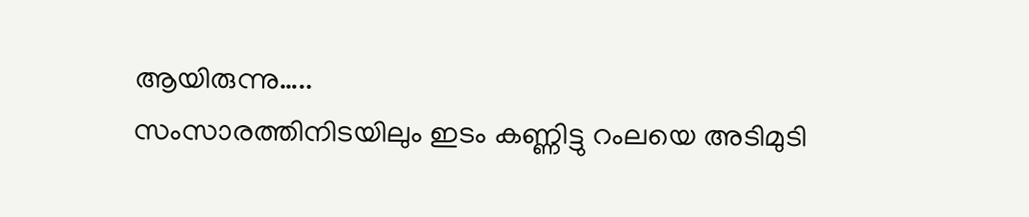ആയിരുന്നു…..
സംസാരത്തിനിടയിലും ഇടം കണ്ണിട്ടു റംലയെ അടിമുടി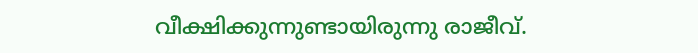വീക്ഷിക്കുന്നുണ്ടായിരുന്നു രാജീവ്.